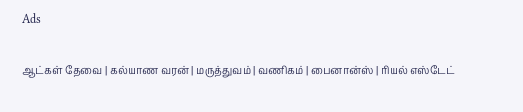Ads

ஆட்கள் தேவை | கல்யாண வரன் | மருத்துவம் | வணிகம் | பைனான்ஸ் | ரியல் எஸ்டேட்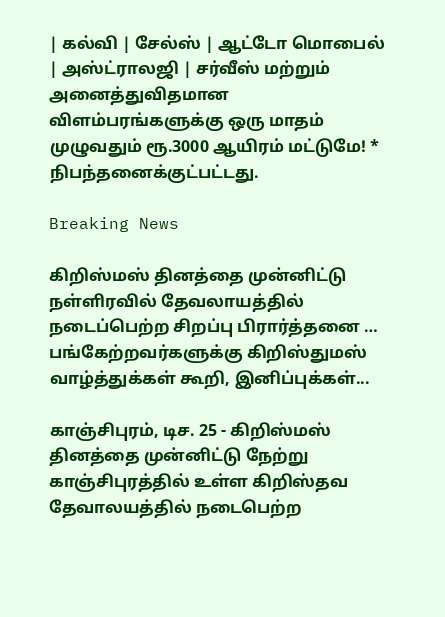| கல்வி | சேல்ஸ் | ஆட்டோ மொபைல் | அஸ்ட்ராலஜி | சர்வீஸ் மற்றும் அனைத்துவிதமான விளம்பரங்களுக்கு ஒரு மாதம் முழுவதும் ரூ.3000 ஆயிரம் மட்டுமே! * நிபந்தனைக்குட்பட்டது.

Breaking News

கிறிஸ்மஸ் தினத்தை முன்னிட்டு நள்ளிரவில் தேவலாயத்தில் நடைப்பெற்ற சிறப்பு பிரார்த்தனை … பங்கேற்றவர்களுக்கு கிறிஸ்துமஸ் வாழ்த்துக்கள் கூறி, இனிப்புக்கள்...

காஞ்சிபுரம், டிச. 25 - கிறிஸ்மஸ் தினத்தை முன்னிட்டு நேற்று காஞ்சிபுரத்தில் உள்ள கிறிஸ்தவ தேவாலயத்தில் நடைபெற்ற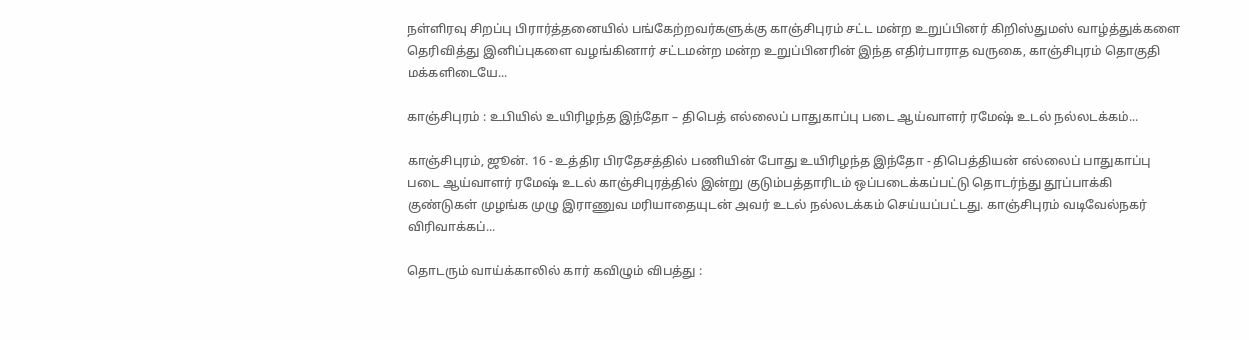நள்ளிரவு சிறப்பு பிரார்த்தனையில் பங்கேற்றவர்களுக்கு காஞ்சிபுரம் சட்ட மன்ற உறுப்பினர் கிறிஸ்துமஸ் வாழ்த்துக்களை தெரிவித்து இனிப்புகளை வழங்கினார் சட்டமன்ற மன்ற உறுப்பினரின் இந்த எதிர்பாராத வருகை, காஞ்சிபுரம் தொகுதி மக்களிடையே...

காஞ்சிபுரம் : உபியில் உயிரிழந்த இந்தோ – திபெத் எல்லைப் பாதுகாப்பு படை ஆய்வாளர் ரமேஷ் உடல் நல்லடக்கம்...

காஞ்சிபுரம், ஜூன். 16 - உத்திர பிரதேசத்தில் பணியின் போது உயிரிழந்த இந்தோ - திபெத்தியன் எல்லைப் பாதுகாப்பு படை ஆய்வாளர் ரமேஷ் உடல் காஞ்சிபுரத்தில் இன்று குடும்பத்தாரிடம் ஒப்படைக்கப்பட்டு தொடர்ந்து தூப்பாக்கி குண்டுகள் முழங்க முழு இராணுவ மரியாதையுடன் அவர் உடல் நல்லடக்கம் செய்யப்பட்டது. காஞ்சிபுரம் வடிவேல்நகர் விரிவாக்கப்...

தொடரும் வாய்க்காலில் கார் கவிழும் விபத்து :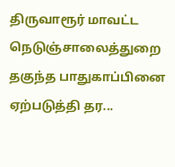திருவாரூர் மாவட்ட நெடுஞ்சாலைத்துறை தகுந்த பாதுகாப்பினை ஏற்படுத்தி தர...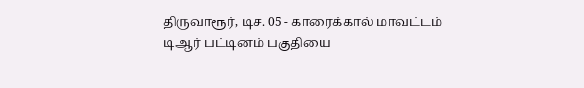திருவாரூர், டிச. 05 - காரைக்கால் மாவட்டம் டிஆர் பட்டினம் பகுதியை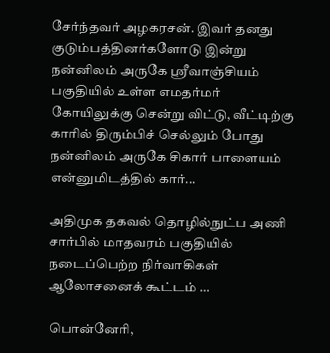சேர்ந்தவர் அழகரசன். இவர் தனது குடும்பத்தினர்களோடு இன்று நன்னிலம் அருகே ஸ்ரீவாஞ்சியம் பகுதியில் உள்ள எமதர்மர் கோயிலுக்கு சென்று விட்டு, வீட்டிற்கு காரில் திரும்பிச் செல்லும் போது நன்னிலம் அருகே சிகார் பாளையம் என்னுமிடத்தில் கார்...

அதிமுக தகவல் தொழில்நுட்ப அணி சார்பில் மாதவரம் பகுதியில் நடைப்பெற்ற நிர்வாகிகள் ஆலோசனைக் கூட்டம் …

பொன்னேரி,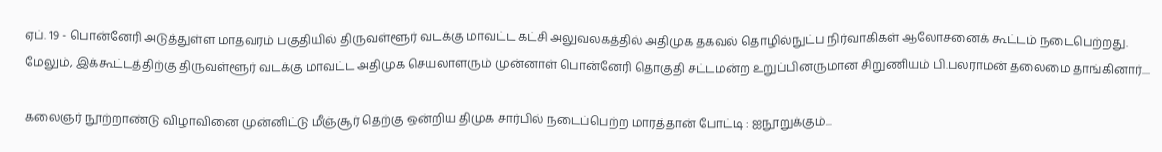ஏப். 19 - பொன்னேரி அடுத்துள்ள மாதவரம் பகுதியில் திருவள்ளூர் வடக்கு மாவட்ட கட்சி அலுவலகத்தில் அதிமுக தகவல் தொழில்நுட்ப நிர்வாகிகள் ஆலோசனைக் கூட்டம் நடைபெற்றது. மேலும், இக்கூட்டத்திற்கு திருவள்ளூர் வடக்கு மாவட்ட அதிமுக செயலாளரும் முன்னாள் பொன்னேரி தொகுதி சட்டமன்ற உறுப்பினருமான சிறுணியம் பி.பலராமன் தலைமை தாங்கினார்....

கலைஞர் நூற்றாண்டு விழாவினை முன்னிட்டு மீஞ்சூர் தெற்கு ஒன்றிய திமுக சார்பில் நடைப்பெற்ற மாரத்தான் போட்டி : ஐநூறுக்கும்...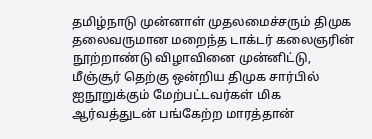தமிழ்நாடு முன்னாள் முதலமைச்சரும் திமுக தலைவருமான மறைந்த டாக்டர் கலைஞரின் நூற்றாண்டு விழாவினை முன்னிட்டு, மீஞ்சூர் தெற்கு ஒன்றிய திமுக சார்பில் ஐநூறுக்கும் மேற்பட்டவர்கள் மிக ஆர்வத்துடன் பங்கேற்ற மாரத்தான்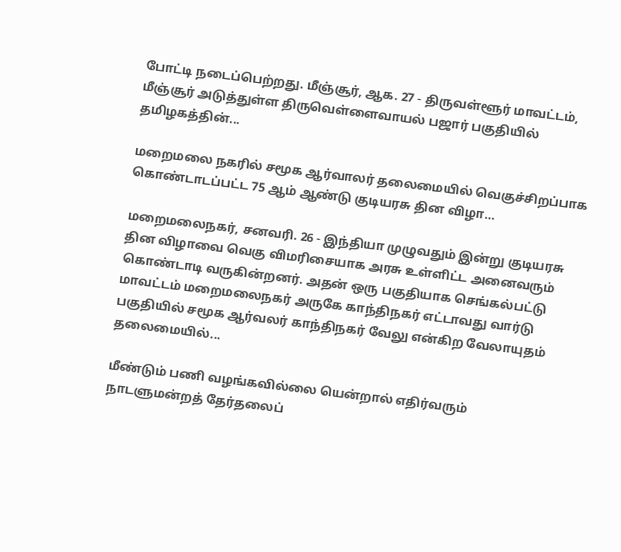போட்டி நடைப்பெற்றது. மீஞ்சூர், ஆக. 27 - திருவள்ளூர் மாவட்டம், மீஞ்சூர் அடுத்துள்ள திருவெள்ளைவாயல் பஜார் பகுதியில் தமிழகத்தின்...

மறைமலை நகரில் சமூக ஆர்வாலர் தலைமையில் வெகுச்சிறப்பாக கொண்டாடப்பட்ட 75 ஆம் ஆண்டு குடியரசு தின விழா…

மறைமலைநகர், சனவரி. 26 - இந்தியா முழுவதும் இன்று குடியரசு தின விழாவை வெகு விமரிசையாக அரசு உள்ளிட்ட அனைவரும் கொண்டாடி வருகின்றனர். அதன் ஒரு பகுதியாக செங்கல்பட்டு மாவட்டம் மறைமலைநகர் அருகே காந்திநகர் எட்டாவது வார்டு பகுதியில் சமூக ஆர்வலர் காந்திநகர் வேலு என்கிற வேலாயுதம் தலைமையில்...

மீண்டும் பணி வழங்கவில்லை யென்றால் எதிர்வரும் நாடளுமன்றத் தேர்தலைப்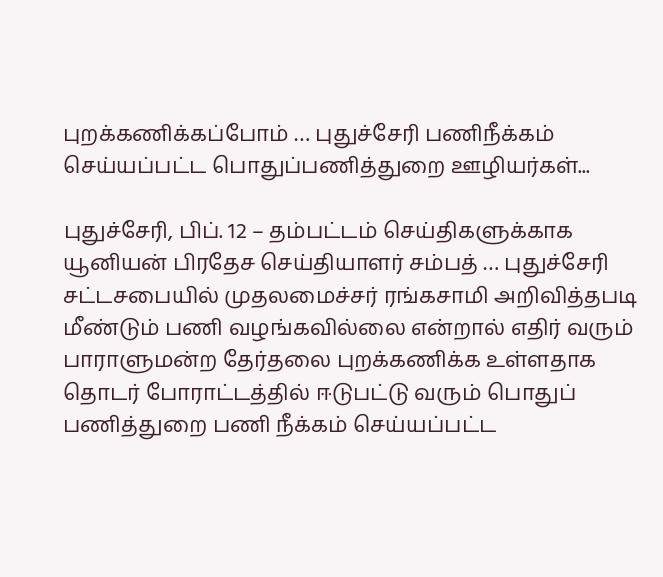புறக்கணிக்கப்போம் … புதுச்சேரி பணிநீக்கம் செய்யப்பட்ட பொதுப்பணித்துறை ஊழியர்கள்...

புதுச்சேரி, பிப். 12 – தம்பட்டம் செய்திகளுக்காக யூனியன் பிரதேச செய்தியாளர் சம்பத் … புதுச்சேரி சட்டசபையில் முதலமைச்சர் ரங்கசாமி அறிவித்தபடி மீண்டும் பணி வழங்கவில்லை என்றால் எதிர் வரும் பாராளுமன்ற தேர்தலை புறக்கணிக்க உள்ளதாக தொடர் போராட்டத்தில் ஈடுபட்டு வரும் பொதுப் பணித்துறை பணி நீக்கம் செய்யப்பட்ட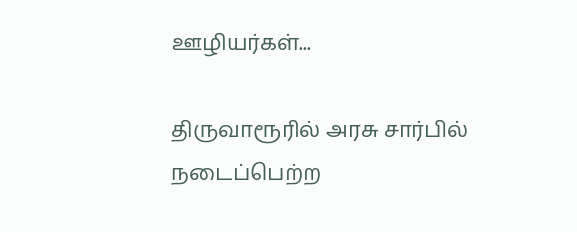ஊழியர்கள்...

திருவாரூரில் அரசு சார்பில் நடைப்பெற்ற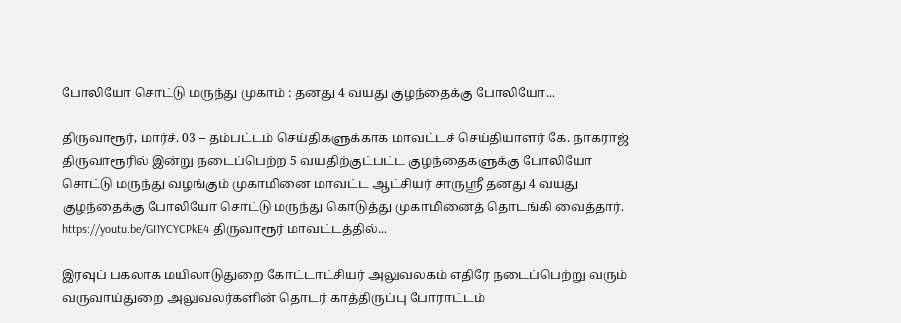போலியோ சொட்டு மருந்து முகாம் : தனது 4 வயது குழந்தைக்கு போலியோ...

திருவாரூர், மார்ச். 03 – தம்பட்டம் செய்திகளுக்காக மாவட்டச் செய்தியாளர் கே. நாகராஜ் திருவாரூரில் இன்று நடைப்பெற்ற 5 வயதிற்குட்பட்ட குழந்தைகளுக்கு போலியோ சொட்டு மருந்து வழங்கும் முகாமினை மாவட்ட ஆட்சியர் சாருஸ்ரீ தனது 4 வயது குழந்தைக்கு போலியோ சொட்டு மருந்து கொடுத்து முகாமினைத் தொடங்கி வைத்தார். https://youtu.be/GI1YCYCPkE4 திருவாரூர் மாவட்டத்தில்...

இரவுப் பகலாக மயிலாடுதுறை கோட்டாட்சியர் அலுவலகம் எதிரே நடைப்பெற்று வரும் வருவாய்துறை அலுவலர்களின் தொடர் காத்திருப்பு போராட்டம்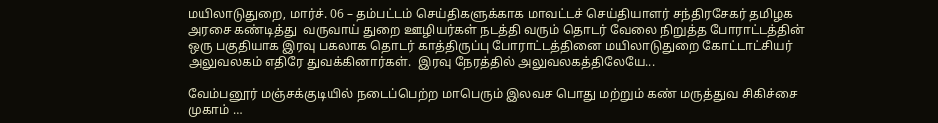மயிலாடுதுறை, மார்ச். 06 – தம்பட்டம் செய்திகளுக்காக மாவட்டச் செய்தியாளர் சந்திரசேகர் தமிழக அரசை கண்டித்து  வருவாய் துறை ஊழியர்கள் நடத்தி வரும் தொடர் வேலை நிறுத்த போராட்டத்தின் ஒரு பகுதியாக இரவு பகலாக தொடர் காத்திருப்பு போராட்டத்தினை மயிலாடுதுறை கோட்டாட்சியர் அலுவலகம் எதிரே துவக்கினார்கள்.  இரவு நேரத்தில் அலுவலகத்திலேயே...

வேம்பனூர் மஞ்சக்குடியில் நடைப்பெற்ற மாபெரும் இலவச பொது மற்றும் கண் மருத்துவ சிகிச்சை முகாம் …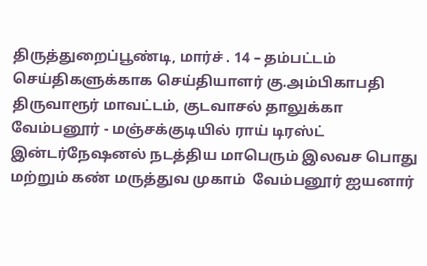திருத்துறைப்பூண்டி, மார்ச் . 14 – தம்பட்டம் செய்திகளுக்காக செய்தியாளர் கு.அம்பிகாபதி திருவாரூர் மாவட்டம், குடவாசல் தாலுக்கா வேம்பனூர் - மஞ்சக்குடியில் ராய் டிரஸ்ட் இன்டர்நேஷனல் நடத்திய மாபெரும் இலவச பொது மற்றும் கண் மருத்துவ முகாம்  வேம்பனூர் ஐயனார்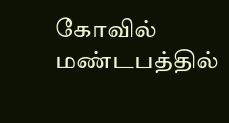கோவில் மண்டபத்தில்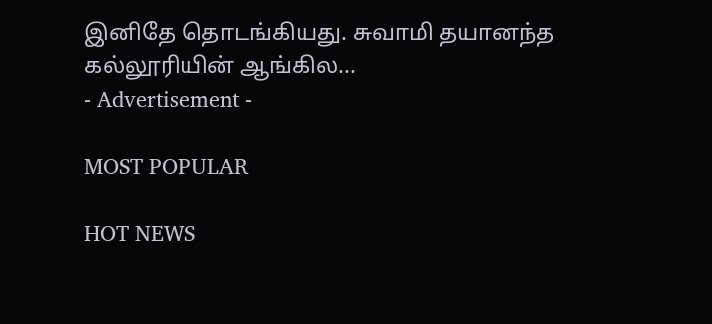இனிதே தொடங்கியது. சுவாமி தயானந்த கல்லூரியின் ஆங்கில...
- Advertisement -

MOST POPULAR

HOT NEWS